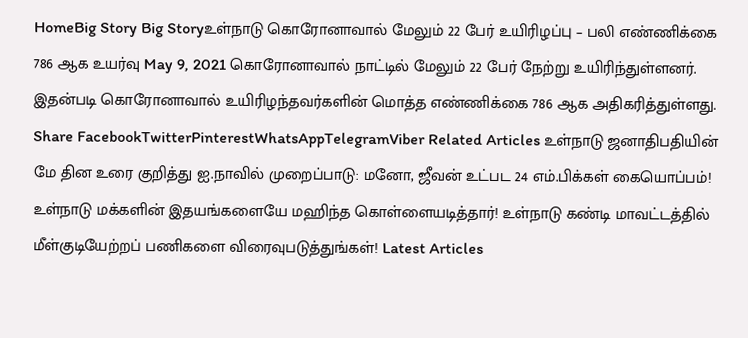HomeBig Story Big Storyஉள்நாடு கொரோனாவால் மேலும் 22 பேர் உயிரிழப்பு – பலி எண்ணிக்கை 786 ஆக உயர்வு May 9, 2021 கொரோனாவால் நாட்டில் மேலும் 22 பேர் நேற்று உயிரிந்துள்ளனர். இதன்படி கொரோனாவால் உயிரிழந்தவர்களின் மொத்த எண்ணிக்கை 786 ஆக அதிகரித்துள்ளது. Share FacebookTwitterPinterestWhatsAppTelegramViber Related Articles உள்நாடு ஜனாதிபதியின் மே தின உரை குறித்து ஐ.நாவில் முறைப்பாடு: மனோ, ஜீவன் உட்பட 24 எம்.பிக்கள் கையொப்பம்! உள்நாடு மக்களின் இதயங்களையே மஹிந்த கொள்ளையடித்தார்! உள்நாடு கண்டி மாவட்டத்தில் மீள்குடியேற்றப் பணிகளை விரைவுபடுத்துங்கள்! Latest Articles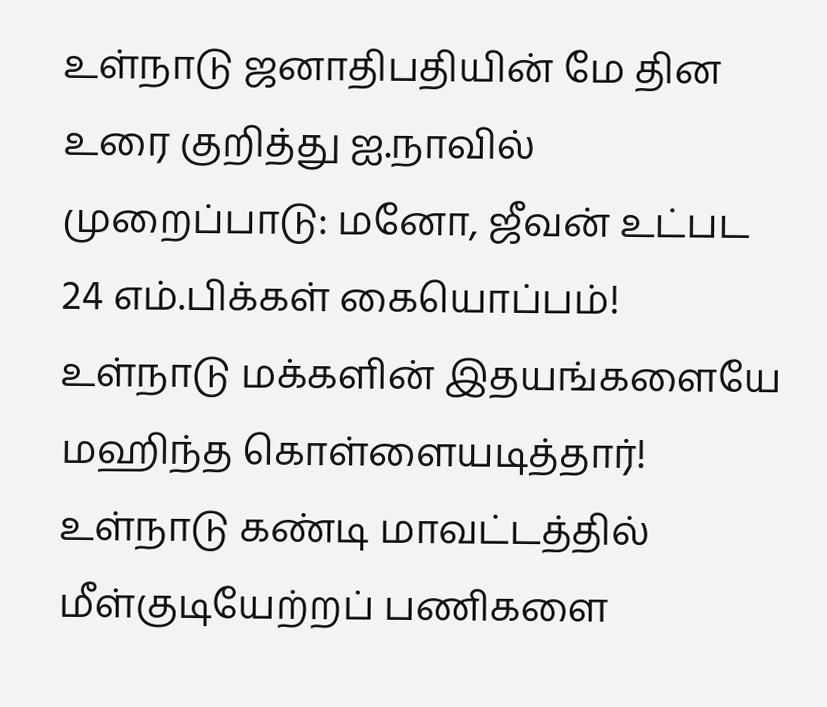உள்நாடு ஜனாதிபதியின் மே தின உரை குறித்து ஐ.நாவில் முறைப்பாடு: மனோ, ஜீவன் உட்பட 24 எம்.பிக்கள் கையொப்பம்! உள்நாடு மக்களின் இதயங்களையே மஹிந்த கொள்ளையடித்தார்! உள்நாடு கண்டி மாவட்டத்தில் மீள்குடியேற்றப் பணிகளை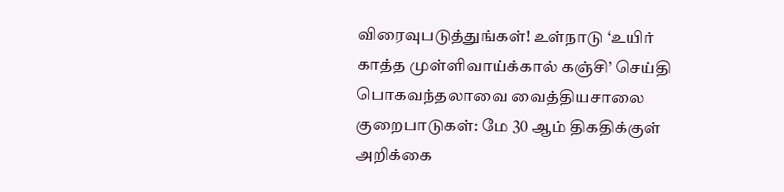விரைவுபடுத்துங்கள்! உள்நாடு ‘உயிர் காத்த முள்ளிவாய்க்கால் கஞ்சி’ செய்தி பொகவந்தலாவை வைத்தியசாலை குறைபாடுகள்: மே 30 ஆம் திகதிக்குள் அறிக்கை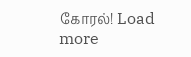கோரல்! Load more